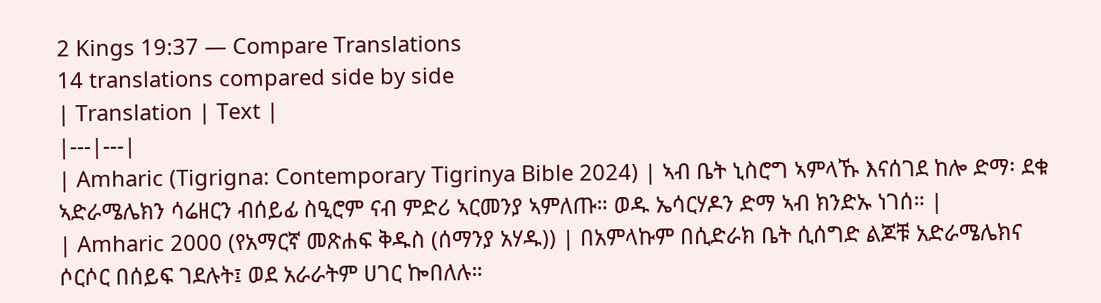2 Kings 19:37 — Compare Translations
14 translations compared side by side
| Translation | Text |
|---|---|
| Amharic (Tigrigna: Contemporary Tigrinya Bible 2024) | ኣብ ቤት ኒስሮግ ኣምላኹ እናሰገደ ከሎ ድማ፡ ደቁ ኣድራሜሌክን ሳሬዘርን ብሰይፊ ስዒሮም ናብ ምድሪ ኣርመንያ ኣምለጡ። ወዱ ኤሳርሃዶን ድማ ኣብ ክንድኡ ነገሰ። |
| Amharic 2000 (የአማርኛ መጽሐፍ ቅዱስ (ሰማንያ አሃዱ)) | በአምላኩም በሲድራክ ቤት ሲሰግድ ልጆቹ አድራሜሌክና ሶርሶር በሰይፍ ገደሉት፤ ወደ አራራትም ሀገር ኰበለሉ።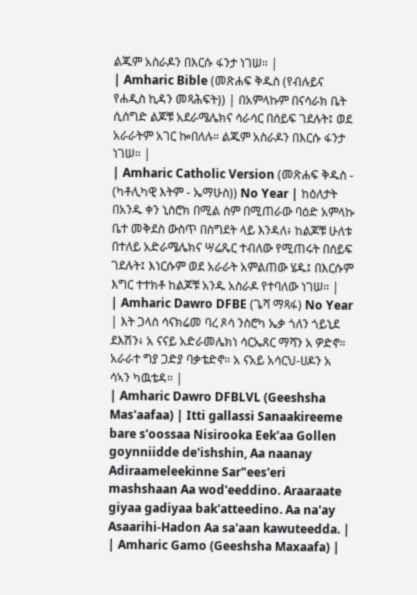ልጁም አስራዶን በእርሱ ፋንታ ነገሠ። |
| Amharic Bible (መጽሐፍ ቅዱስ (የብሉይና የሐዲስ ኪዳን መጻሕፍት)) | በአምላኩም በናሳራክ ቤት ሲሰግድ ልጆቹ አደራሜሌክና ሳራሳር በሰይፍ ገደሉት፤ ወደ አራራትም አገር ኰበለሉ። ልጁም አስራዶን በእርሱ ፋንታ ነገሠ። |
| Amharic Catholic Version (መጽሐፍ ቅዱስ - (ካቶሊካዊ እትም - ኤማሁስ)) No Year | ከዕለታት በአንዱ ቀን ኒስሮክ በሚል ስም በሚጠራው ባዕድ አምላኩ ቤተ መቅደስ ውስጥ በስግደት ላይ እንዳለ፥ ከልጆቹ ሁለቱ በተለይ አድራሜሌክና ሣሬጼር ተብለው የሚጠሩት በሰይፍ ገደሉት፤ እነርሱም ወደ አራራት አምልጠው ሄዱ፤ በእርሱም እግር ተተክቶ ከልጆቹ አንዱ አስራዶ የተባለው ነገሠ። |
| Amharic Dawro DFBE (ጌሻ ማጻፋ) No Year | እት ጋላስ ሳናክሬመ ባረ ጾሳ ንስሮካ ኤቃ ጎለን ጎይኒደ ደእሽን፥ አ ናናይ አድራመሌክነ ሳርኤጸር ማሻን አ ዎድኖ። አራራተ ግያ ጋድያ ባቃቴድኖ። አ ናአይ አሳርህ-ሀዶን አ ሳኣን ካዉቴዳ። |
| Amharic Dawro DFBLVL (Geeshsha Mas'aafaa) | Itti gallassi Sanaakireeme bare s'oossaa Nisirooka Eek'aa Gollen goynniidde de'ishshin, Aa naanay Adiraameleekinne Sar"ees'eri mashshaan Aa wod'eeddino. Araaraate giyaa gadiyaa bak'atteedino. Aa na'ay Asaarihi-Hadon Aa sa'aan kawuteedda. |
| Amharic Gamo (Geeshsha Maxaafa) |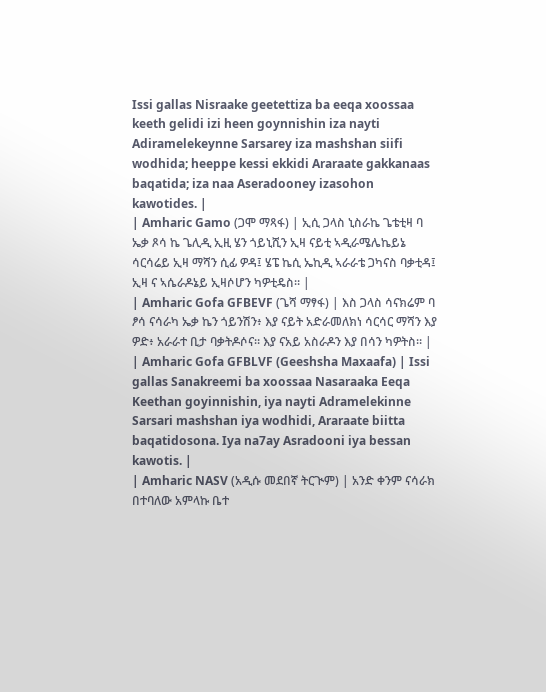Issi gallas Nisraake geetettiza ba eeqa xoossaa keeth gelidi izi heen goynnishin iza nayti Adiramelekeynne Sarsarey iza mashshan siifi wodhida; heeppe kessi ekkidi Araraate gakkanaas baqatida; iza naa Aseradooney izasohon kawotides. |
| Amharic Gamo (ጋሞ ማጻፋ) | ኢሲ ጋላስ ኒስራኬ ጌቴቲዛ ባ ኤቃ ጾሳ ኬ ጌሊዲ ኢዚ ሄን ጎይኒሺን ኢዛ ናይቲ ኣዲራሜሌኬይኔ ሳርሳሬይ ኢዛ ማሻን ሲፊ ዎዳ፤ ሄፔ ኬሲ ኤኪዲ ኣራራቴ ጋካናስ ባቃቲዳ፤ ኢዛ ና ኣሴራዶኔይ ኢዛሶሆን ካዎቲዴስ። |
| Amharic Gofa GFBEVF (ጌሻ ማፃፋ) | እስ ጋላስ ሳናክሬም ባ ፆሳ ናሳራካ ኤቃ ኬን ጎይንሽን፥ እያ ናይት አድራመለክነ ሳርሳር ማሻን እያ ዎድ፥ አራራተ ቢታ ባቃትዶሶና። እያ ናአይ አስራዶን እያ በሳን ካዎትስ። |
| Amharic Gofa GFBLVF (Geeshsha Maxaafa) | Issi gallas Sanakreemi ba xoossaa Nasaraaka Eeqa Keethan goyinnishin, iya nayti Adramelekinne Sarsari mashshan iya wodhidi, Araraate biitta baqatidosona. Iya na7ay Asradooni iya bessan kawotis. |
| Amharic NASV (አዲሱ መደበኛ ትርጒም) | አንድ ቀንም ናሳራክ በተባለው አምላኩ ቤተ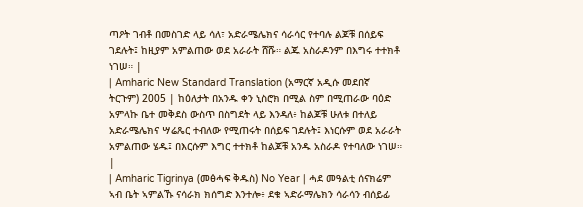ጣዖት ገብቶ በመስገድ ላይ ሳለ፣ አድራሜሌክና ሳራሳር የተባሉ ልጆቹ በሰይፍ ገደሉት፤ ከዚያም አምልጠው ወደ አራራት ሸሹ። ልጁ አስራዶንም በእግሩ ተተክቶ ነገሠ። |
| Amharic New Standard Translation (አማርኛ አዲሱ መደበኛ ትርጉም) 2005 | ከዕለታት በአንዱ ቀን ኒስሮክ በሚል ስም በሚጠራው ባዕድ አምላኩ ቤተ መቅደስ ውስጥ በስግደት ላይ እንዳለ፥ ከልጆቹ ሁለቱ በተለይ አድራሜሌክና ሣሬጼር ተብለው የሚጠሩት በሰይፍ ገደሉት፤ እነርሱም ወደ አራራት አምልጠው ሄዱ፤ በእርሱም እግር ተተክቶ ከልጆቹ አንዱ አስራዶ የተባለው ነገሠ። |
| Amharic Tigrinya (መፅሓፍ ቅዱስ) No Year | ሓደ መዓልቲ ሰናክሬም ኣብ ቤት ኣምልኹ ናሳራክ ክሰግድ እንተሎ፥ ደቁ ኣድራማሌክን ሳራሳን ብሰይፊ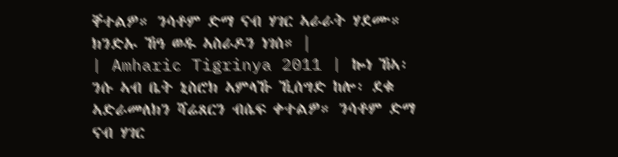ቐተልዎ። ንሳቶም ድማ ናብ ሃገር ኣራራት ሃደሙ። ክንድኡ ኸዓ ወዱ ኣስራዶን ነገሰ። |
| Amharic Tigrinya 2011 | ኰነ ኸኣ፡ ንሱ ኣብ ቤት ኒስሮክ ኣምላኹ ኺሰግድ ከሎ፡ ደቁ ኣድራመለክን ሻሬጸርን ብሴፍ ቀተልዎ። ንሳቶም ድማ ናብ ሃገር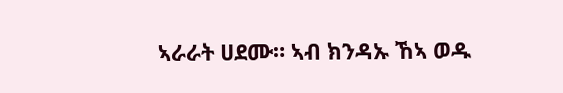ኣራራት ሀደሙ። ኣብ ክንዳኡ ኸኣ ወዱ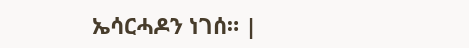ኤሳርሓዶን ነገሰ። |